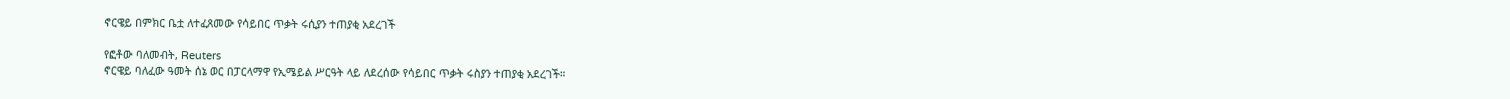ኖርዌይ በምክር ቤቷ ለተፈጸመው የሳይበር ጥቃት ሩሲያን ተጠያቂ አደረገች

የፎቶው ባለመብት, Reuters
ኖርዌይ ባለፈው ዓመት ሰኔ ወር በፓርላማዋ የኢሜይል ሥርዓት ላይ ለደረሰው የሳይበር ጥቃት ሩስያን ተጠያቂ አደረገች።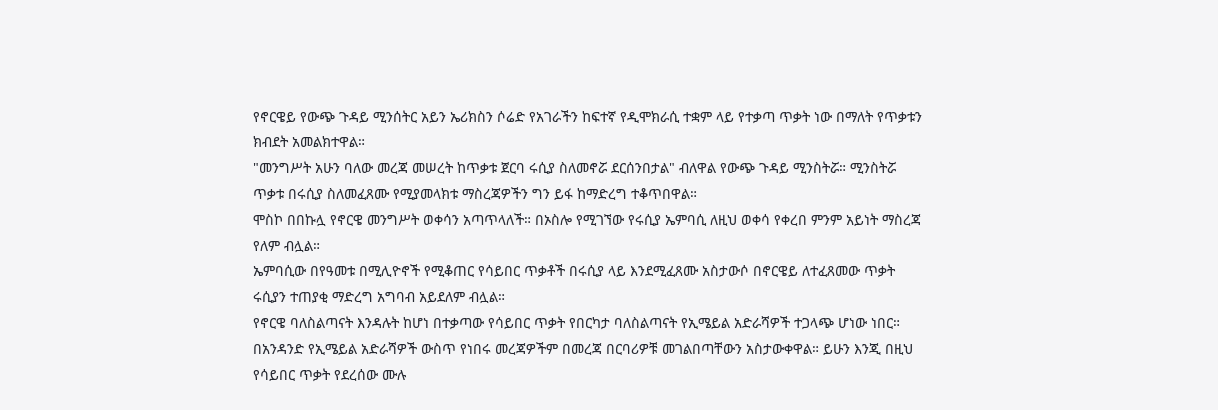የኖርዌይ የውጭ ጉዳይ ሚንሰትር አይን ኤሪክስን ሶሬድ የአገራችን ከፍተኛ የዲሞክራሲ ተቋም ላይ የተቃጣ ጥቃት ነው በማለት የጥቃቱን ክብደት አመልክተዋል።
"መንግሥት አሁን ባለው መረጃ መሠረት ከጥቃቱ ጀርባ ሩሲያ ስለመኖሯ ደርሰንበታል" ብለዋል የውጭ ጉዳይ ሚንስትሯ። ሚንስትሯ ጥቃቱ በሩሲያ ስለመፈጸሙ የሚያመላክቱ ማስረጃዎችን ግን ይፋ ከማድረግ ተቆጥበዋል።
ሞስኮ በበኩሏ የኖርዌ መንግሥት ወቀሳን አጣጥላለች። በኦስሎ የሚገኘው የሩሲያ ኤምባሲ ለዚህ ወቀሳ የቀረበ ምንም አይነት ማስረጃ የለም ብሏል።
ኤምባሲው በየዓመቱ በሚሊዮኖች የሚቆጠር የሳይበር ጥቃቶች በሩሲያ ላይ እንደሚፈጸሙ አስታውሶ በኖርዌይ ለተፈጸመው ጥቃት ሩሲያን ተጠያቂ ማድረግ አግባብ አይደለም ብሏል።
የኖርዌ ባለስልጣናት እንዳሉት ከሆነ በተቃጣው የሳይበር ጥቃት የበርካታ ባለስልጣናት የኢሜይል አድራሻዎች ተጋላጭ ሆነው ነበር።
በአንዳንድ የኢሜይል አድራሻዎች ውስጥ የነበሩ መረጃዎችም በመረጃ በርባሪዎቹ መገልበጣቸውን አስታውቀዋል። ይሁን እንጂ በዚህ የሳይበር ጥቃት የደረሰው ሙሉ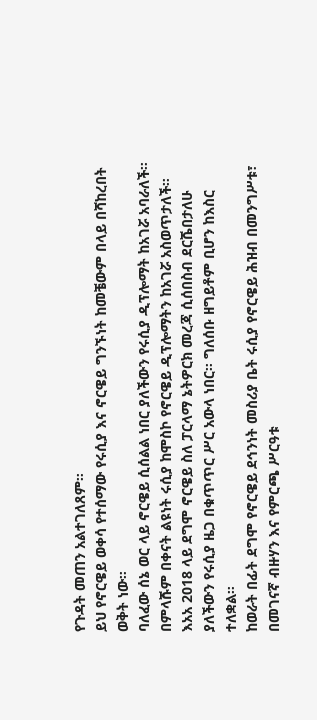የጉዳት መጠን አልተገለጸም።
ይህ የኖርዌይ ወቀሳ የተሰማው የሩሲያ እና ኖርዌይ ግንኙነት ከመቼውም በላይ በሻከረበት ወቅት ነው።
ባለፈው ሰኔ ወር ላይ ኖርዌይ ሲሰልል ነበር ያለችውን የሩሲያ ዲፕሎማት ከአገሯ አባራለች። በምላሹም በቀናት ልዩነት ሩሲያ ከሞስኮ የኖርዌይ ዲፕሎማትን ከአገሯ አስወጥታለች።
እአአ 2018 ላይ ደግሞ ኖርዌይ ስለ ፓርላማ ኔትዎርክ መረጃ ሲሰበስብ ደርሼበታለሁ ያለችውን የሩሲያ ዜጋ በቁጥጥር ሥር አውላ ነበር። ግለሰቡ ዘግይቶም ቢሆን ከእስር ተለቋል።
ከወራት በፊት ደግሞ የኖርዌይ ደኅንነት መስሪያ ቤት ሩሲያ የኖርዌይ ሕዝብ በመንግሥቱ፣ በመገናኛ ብዙሃን እና የምርጫ ሥርዓቱ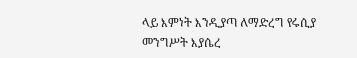ላይ እምነት እንዲያጣ ለማድረግ የሩሲያ መንግሥት እያሴረ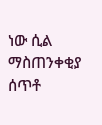ነው ሲል ማስጠንቀቂያ ሰጥቶ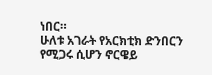ነበር።
ሁለቱ አገራት የአርክቲክ ድንበርን የሚጋሩ ሲሆን ኖርዌይ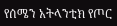የሰሜን አትላንቲክ የጦር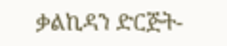ቃልኪዳን ድርጅት-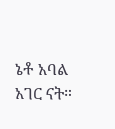ኔቶ አባል አገር ናት።